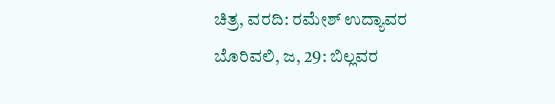ಚಿತ್ರ, ವರದಿ: ರಮೇಶ್ ಉದ್ಯಾವರ
ಬೊರಿವಲಿ, ಜ, 29: ಬಿಲ್ಲವರ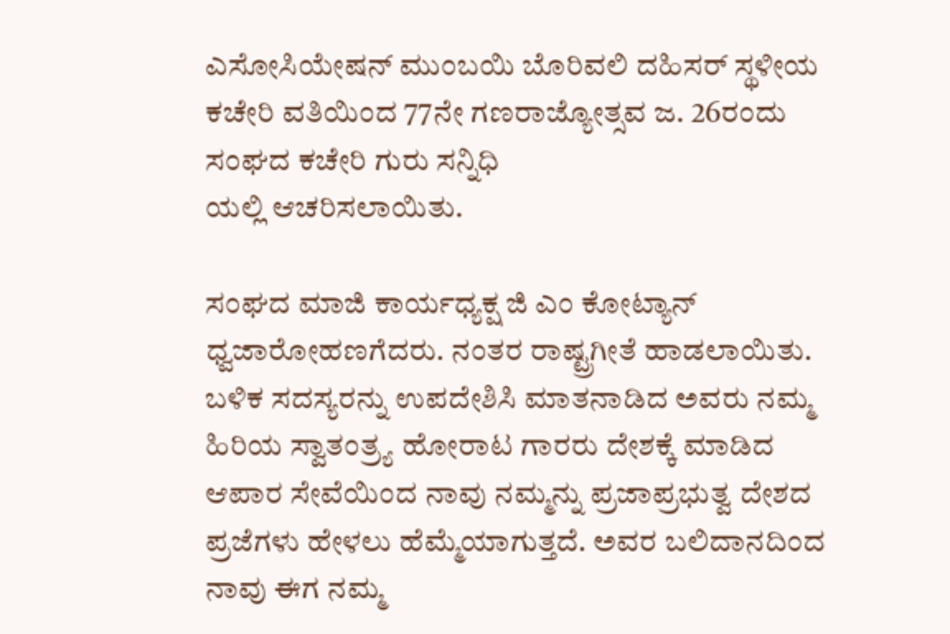ಎಸೋಸಿಯೇಷನ್ ಮುಂಬಯಿ ಬೊರಿವಲಿ ದಹಿಸರ್ ಸ್ಥಳೀಯ ಕಚೇರಿ ವತಿಯಿಂದ 77ನೇ ಗಣರಾಜ್ಯೋತ್ಸವ ಜ. 26ರಂದು ಸಂಘದ ಕಚೇರಿ ಗುರು ಸನ್ನಿಧಿ
ಯಲ್ಲಿ ಆಚರಿಸಲಾಯಿತು.

ಸಂಘದ ಮಾಜಿ ಕಾರ್ಯಧ್ಯಕ್ಷ ಜಿ ಎಂ ಕೋಟ್ಯಾನ್ ಧ್ವಜಾರೋಹಣಗೆದರು. ನಂತರ ರಾಷ್ಟ್ರಗೀತೆ ಹಾಡಲಾಯಿತು. ಬಳಿಕ ಸದಸ್ಯರನ್ನು ಉಪದೇಶಿಸಿ ಮಾತನಾಡಿದ ಅವರು ನಮ್ಮ ಹಿರಿಯ ಸ್ವಾತಂತ್ರ್ಯ ಹೋರಾಟ ಗಾರರು ದೇಶಕ್ಕೆ ಮಾಡಿದ ಆಪಾರ ಸೇವೆಯಿಂದ ನಾವು ನಮ್ಮನ್ನು ಪ್ರಜಾಪ್ರಭುತ್ವ ದೇಶದ ಪ್ರಜೆಗಳು ಹೇಳಲು ಹೆಮ್ಮೆಯಾಗುತ್ತದೆ. ಅವರ ಬಲಿದಾನದಿಂದ ನಾವು ಈಗ ನಮ್ಮ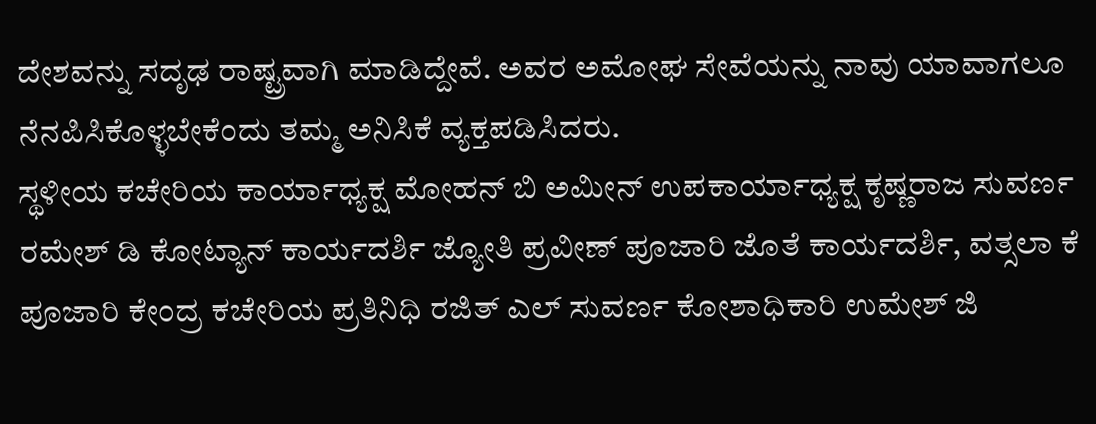ದೇಶವನ್ನು ಸದೃಢ ರಾಷ್ಟ್ರವಾಗಿ ಮಾಡಿದ್ದೇವೆ. ಅವರ ಅಮೋಘ ಸೇವೆಯನ್ನು ನಾವು ಯಾವಾಗಲೂ ನೆನಪಿಸಿಕೊಳ್ಳಬೇಕೆಂದು ತಮ್ಮ ಅನಿಸಿಕೆ ವ್ಯಕ್ತಪಡಿಸಿದರು.
ಸ್ಥಳೀಯ ಕಚೇರಿಯ ಕಾರ್ಯಾಧ್ಯಕ್ಷ ಮೋಹನ್ ಬಿ ಅಮೀನ್ ಉಪಕಾರ್ಯಾಧ್ಯಕ್ಷ ಕೃಷ್ಣರಾಜ ಸುವರ್ಣ ರಮೇಶ್ ಡಿ ಕೋಟ್ಯಾನ್ ಕಾರ್ಯದರ್ಶಿ ಜ್ಯೋತಿ ಪ್ರವೀಣ್ ಪೂಜಾರಿ ಜೊತೆ ಕಾರ್ಯದರ್ಶಿ, ವತ್ಸಲಾ ಕೆ ಪೂಜಾರಿ ಕೇಂದ್ರ ಕಚೇರಿಯ ಪ್ರತಿನಿಧಿ ರಜಿತ್ ಎಲ್ ಸುವರ್ಣ ಕೋಶಾಧಿಕಾರಿ ಉಮೇಶ್ ಜಿ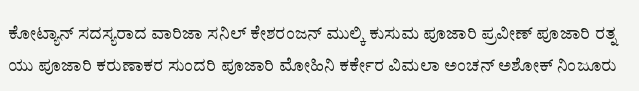ಕೋಟ್ಯಾನ್ ಸದಸ್ಯರಾದ ವಾರಿಜಾ ಸನಿಲ್ ಕೇಶರಂಜನ್ ಮುಲ್ಕಿ ಕುಸುಮ ಪೂಜಾರಿ ಪ್ರವೀಣ್ ಪೂಜಾರಿ ರತ್ನ ಯು ಪೂಜಾರಿ ಕರುಣಾಕರ ಸುಂದರಿ ಪೂಜಾರಿ ಮೋಹಿನಿ ಕರ್ಕೇರ ವಿಮಲಾ ಅಂಚನ್ ಅಶೋಕ್ ನಿಂಜೂರು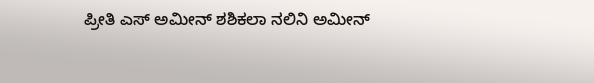ಪ್ರೀತಿ ಎಸ್ ಅಮೀನ್ ಶಶಿಕಲಾ ನಲಿನಿ ಅಮೀನ್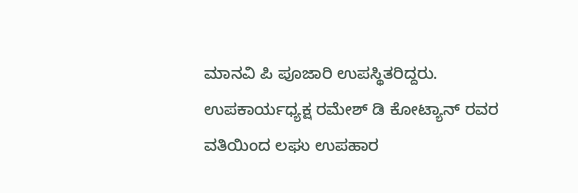ಮಾನವಿ ಪಿ ಪೂಜಾರಿ ಉಪಸ್ಥಿತರಿದ್ದರು. ಉಪಕಾರ್ಯಧ್ಯಕ್ಷ ರಮೇಶ್ ಡಿ ಕೋಟ್ಯಾನ್ ರವರ ವತಿಯಿಂದ ಲಘು ಉಪಹಾರ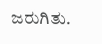ಜರುಗಿತು.